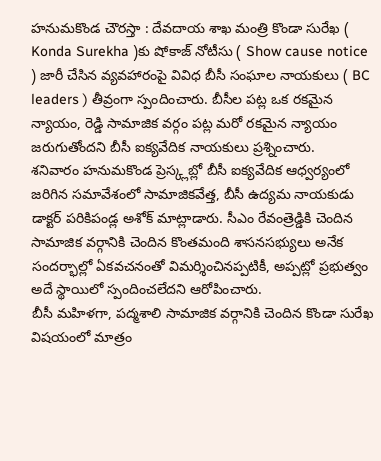హనుమకొండ చౌరస్తా : దేవదాయ శాఖ మంత్రి కొండా సురేఖ ( Konda Surekha )కు షోకాజ్ నోటీసు ( Show cause notice ) జారీ చేసిన వ్యవహారంపై వివిధ బీసీ సంఘాల నాయకులు ( BC leaders ) తీవ్రంగా స్పందించారు. బీసీల పట్ల ఒక రకమైన న్యాయం, రెడ్డి సామాజిక వర్గం పట్ల మరో రకమైన న్యాయం జరుగుతోందని బీసీ ఐక్యవేదిక నాయకులు ప్రశ్నించారు.
శనివారం హనుమకొండ ప్రెస్క్లబ్లో బీసీ ఐక్యవేదిక ఆధ్వర్యంలో జరిగిన సమావేశంలో సామాజికవేత్త, బీసీ ఉద్యమ నాయకుడు డాక్టర్ పరికిపండ్ల అశోక్ మాట్లాడారు. సీఎం రేవంత్రెడ్డికి చెందిన సామాజిక వర్గానికి చెందిన కొంతమంది శాసనసభ్యులు అనేక సందర్భాల్లో ఏకవచనంతో విమర్శించినప్పటికీ, అప్పట్లో ప్రభుత్వం అదే స్థాయిలో స్పందించలేదని ఆరోపించారు.
బీసీ మహిళగా, పద్మశాలి సామాజిక వర్గానికి చెందిన కొండా సురేఖ విషయంలో మాత్రం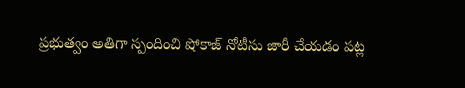ప్రభుత్వం అతిగా స్పందించి షోకాజ్ నోటీసు జారీ చేయడం పట్ల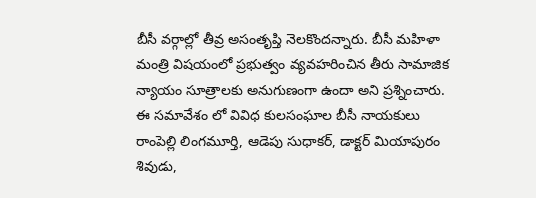బీసీ వర్గాల్లో తీవ్ర అసంతృప్తి నెలకొందన్నారు. బీసీ మహిళా మంత్రి విషయంలో ప్రభుత్వం వ్యవహరించిన తీరు సామాజిక న్యాయం సూత్రాలకు అనుగుణంగా ఉందా అని ప్రశ్నించారు. ఈ సమావేశం లో వివిధ కులసంఘాల బీసీ నాయకులు రాంపెల్లి లింగమూర్తి, ఆడెపు సుధాకర్, డాక్టర్ మియాపురం శివుడు,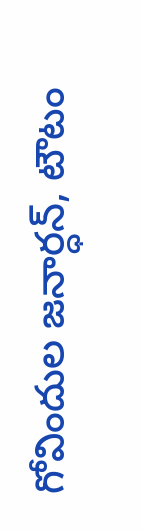గోవిందుల జనార్ధన్, టౌటం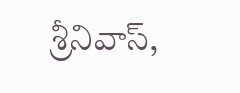శ్రీనివాస్,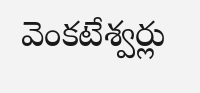వెంకటేశ్వర్లు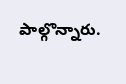పాల్గొన్నారు.